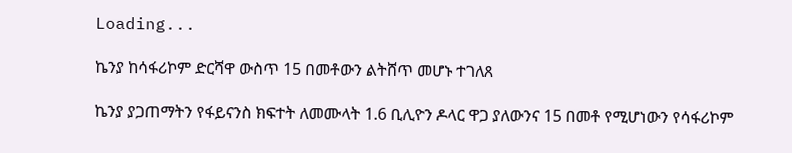Loading...

ኬንያ ከሳፋሪኮም ድርሻዋ ውስጥ 15 በመቶውን ልትሸጥ መሆኑ ተገለጸ

ኬንያ ያጋጠማትን የፋይናንስ ክፍተት ለመሙላት 1.6 ቢሊዮን ዶላር ዋጋ ያለውንና 15 በመቶ የሚሆነውን የሳፋሪኮም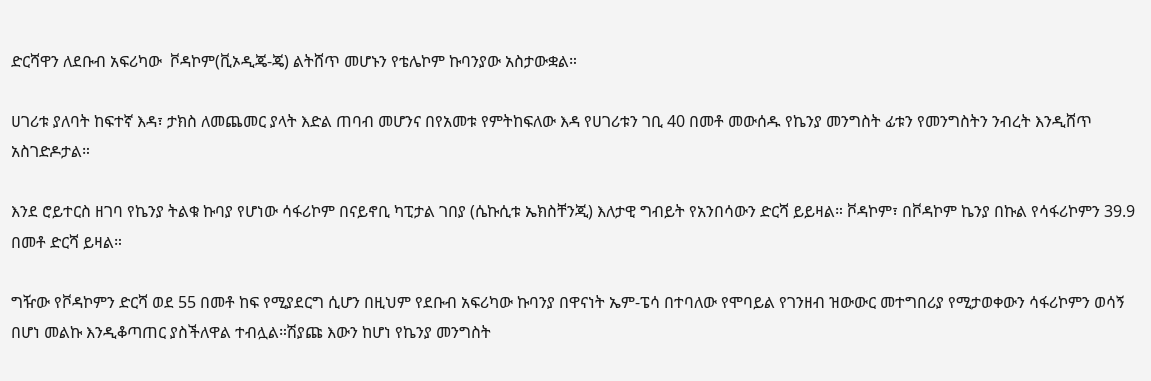ድርሻዋን ለደቡብ አፍሪካው  ቮዳኮም(ቪኦዲጄ-ጄ) ልትሸጥ መሆኑን የቴሌኮም ኩባንያው አስታውቋል።

ሀገሪቱ ያለባት ከፍተኛ እዳ፣ ታክስ ለመጨመር ያላት እድል ጠባብ መሆንና በየአመቱ የምትከፍለው እዳ የሀገሪቱን ገቢ 40 በመቶ መውሰዱ የኬንያ መንግስት ፊቱን የመንግስትን ንብረት እንዲሸጥ አስገድዶታል።

እንደ ሮይተርስ ዘገባ የኬንያ ትልቁ ኩባያ የሆነው ሳፋሪኮም በናይኖቢ ካፒታል ገበያ (ሴኩሲቱ ኤክስቸንጂ) እለታዊ ግብይት የአንበሳውን ድርሻ ይይዛል። ቮዳኮም፣ በቮዳኮም ኬንያ በኩል የሳፋሪኮምን 39.9 በመቶ ድርሻ ይዛል።

ግዥው የቮዳኮምን ድርሻ ወደ 55 በመቶ ከፍ የሚያደርግ ሲሆን በዚህም የደቡብ አፍሪካው ኩባንያ በዋናነት ኤም-ፔሳ በተባለው የሞባይል የገንዘብ ዝውውር መተግበሪያ የሚታወቀውን ሳፋሪኮምን ወሳኝ በሆነ መልኩ እንዲቆጣጠር ያስችለዋል ተብሏል።ሽያጩ እውን ከሆነ የኬንያ መንግስት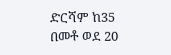ድርሻም ከ35 በመቶ ወደ 20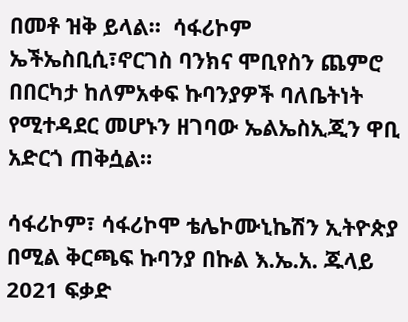በመቶ ዝቅ ይላል።  ሳፋሪኮም ኤችኤስቢሲ፣ኖርገስ ባንክና ሞቢየስን ጨምሮ በበርካታ ከለምአቀፍ ኩባንያዎች ባለቤትነት የሚተዳደር መሆኑን ዘገባው ኤልኤስኢጂን ዋቢ አድርጎ ጠቅሷል።

ሳፋሪኮም፣ ሳፋሪኮሞ ቴሌኮሙኒኬሽን ኢትዮጵያ በሚል ቅርጫፍ ኩባንያ በኩል እ.ኤ.አ. ጁላይ 2021 ፍቃድ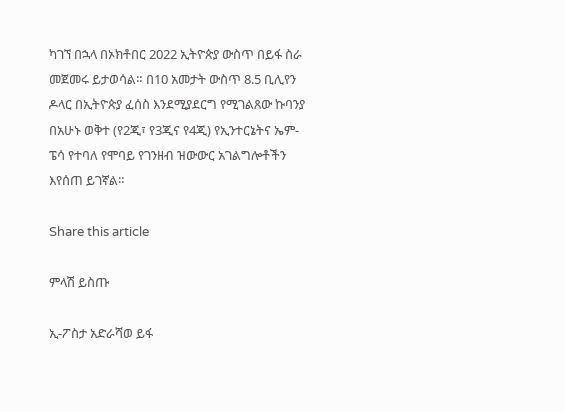ካገኘ በኋላ በኦክቶበር 2022 ኢትዮጵያ ውስጥ በይፋ ስራ መጀመሩ ይታወሳል። በ10 አመታት ውስጥ 8.5 ቢሊየን ዶላር በኢትዮጵያ ፈሰስ እንደሚያደርግ የሚገልጸው ኩባንያ በአሁኑ ወቅተ (የ2ጂ፣ የ3ጂና የ4ጂ) የኢንተርኔትና ኤም-ፔሳ የተባለ የሞባይ የገንዘብ ዝውውር አገልግሎቶችን እየሰጠ ይገኛል።

Share this article

ምላሽ ይስጡ

ኢ-ፖስታ አድራሻወ ይፋ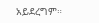አይደረግም።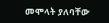መሞላት ያለባቸው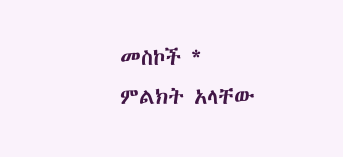መስኮች * ምልክት አላቸው